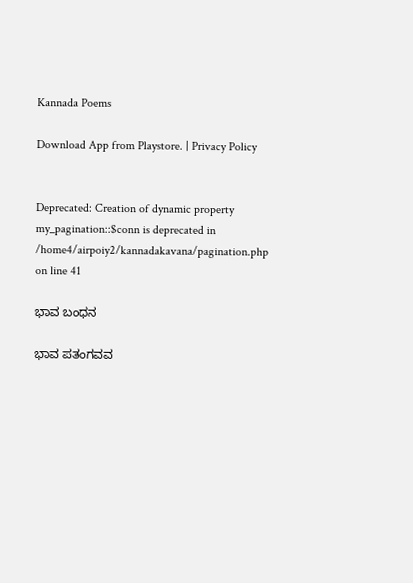Kannada Poems

Download App from Playstore. | Privacy Policy


Deprecated: Creation of dynamic property my_pagination::$conn is deprecated in /home4/airpoiy2/kannadakavana/pagination.php on line 41

ಭಾವ ಬಂಧನ

ಭಾವ ಪತಂಗವವ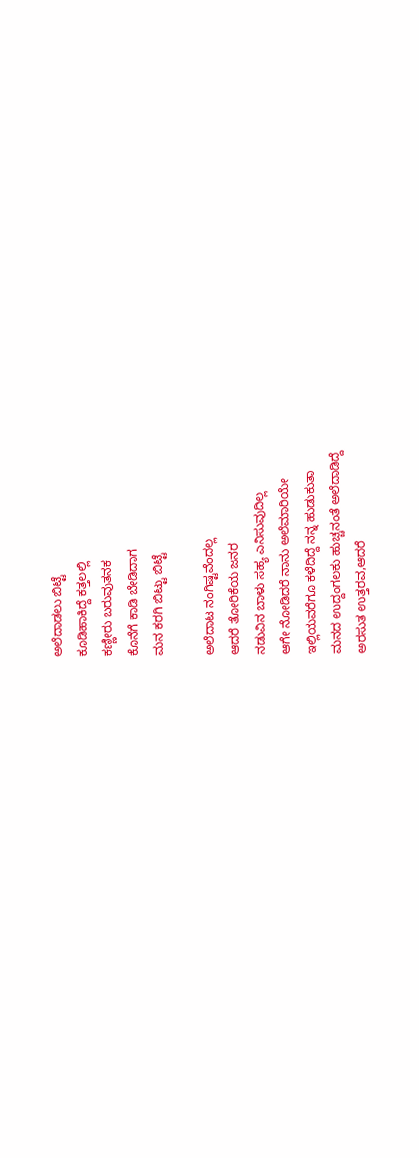ಅಲೆದಾಡಲು ಬಿಟ್ಟೆ
ಕೂಡಿಹಾಕಿದ್ದೆ ಕತ್ತಲಲ್ಲಿ
ಕಣ್ಣೀರು ಬರುವುತನಕ
ಕೊನೆಗೆ ಕಾಡಿ ಬೇಡಿದಾಗ
ಮನ ಕರಗಿ ಬಿಟ್ಟು ಬಿಟ್ಟೆ

ಅಲೆದಾಟ ನಂಗಿಷ್ಟವೆಂದಲ್ಲ
ಆದರೆ ತೋರಿಕೆಯ ಜನರ
ನಡುವಿನ ಬಾಳು ಸಹ್ಯ ಎನಿಸುವುದಿಲ್ಲ
ಆಗೇ ನೋಡಿದರೆ ನಾನು ಅಲೆಮಾರಿಯೇ
ಇಲ್ಲಿಯವರೆಗೂ ಕಳೆದಿದ್ದೆ ನನ್ನ ಹುಡುಕುತಾ
ಮನದ ಉದ್ದಂಗಲಕು ಹುಚ್ಚನಂತೆ ಅಲೆದಾಡಿದ್ದೆ
ಅರಸುತ ಉತ್ತರವ,ಆದರೆ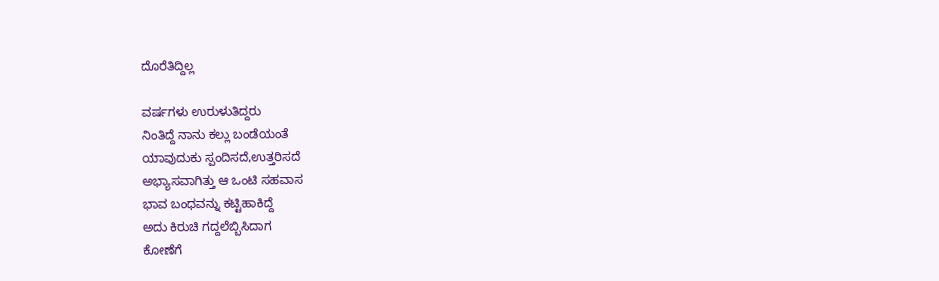ದೊರೆತಿದ್ದಿಲ್ಲ

ವರ್ಷಗಳು ಉರುಳುತಿದ್ದರು
ನಿಂತಿದ್ದೆ ನಾನು ಕಲ್ಲು ಬಂಡೆಯಂತೆ
ಯಾವುದುಕು ಸ್ಪಂದಿಸದೆ,ಉತ್ತರಿಸದೆ
ಅಭ್ಯಾಸವಾಗಿತ್ತು ಆ ಒಂಟಿ ಸಹವಾಸ
ಭಾವ ಬಂಧವನ್ನು ಕಟ್ಟಿಹಾಕಿದ್ದೆ
ಅದು ಕಿರುಚಿ ಗದ್ದಲೆಬ್ಬಿಸಿದಾಗ
ಕೋಣೆಗೆ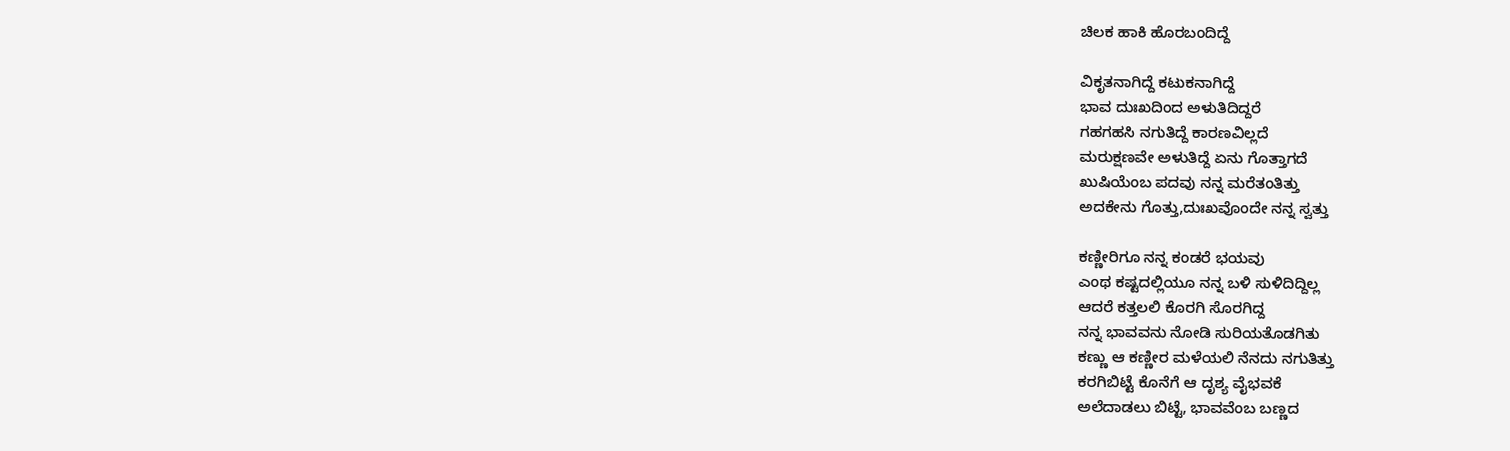ಚಿಲಕ ಹಾಕಿ ಹೊರಬಂದಿದ್ದೆ

ವಿಕೃತನಾಗಿದ್ದೆ ಕಟುಕನಾಗಿದ್ದೆ
ಭಾವ ದುಃಖದಿಂದ ಅಳುತಿದಿದ್ದರೆ
ಗಹಗಹಸಿ ನಗುತಿದ್ದೆ ಕಾರಣವಿಲ್ಲದೆ
ಮರುಕ್ಷಣವೇ ಅಳುತಿದ್ದೆ ಏನು ಗೊತ್ತಾಗದೆ
ಖುಷಿಯೆಂಬ ಪದವು ನನ್ನ ಮರೆತಂತಿತ್ತು
ಅದಕೇನು ಗೊತ್ತು,ದುಃಖವೊಂದೇ ನನ್ನ ಸ್ವತ್ತು

ಕಣ್ಣೀರಿಗೂ ನನ್ನ ಕಂಡರೆ ಭಯವು
ಎಂಥ ಕಷ್ಟದಲ್ಲಿಯೂ ನನ್ನ ಬಳಿ ಸುಳಿದಿದ್ದಿಲ್ಲ
ಆದರೆ ಕತ್ತಲಲಿ ಕೊರಗಿ ಸೊರಗಿದ್ದ
ನನ್ನ ಭಾವವನು ನೋಡಿ ಸುರಿಯತೊಡಗಿತು
ಕಣ್ಣು ಆ ಕಣ್ಣೀರ ಮಳೆಯಲಿ ನೆನದು ನಗುತಿತ್ತು
ಕರಗಿಬಿಟ್ಟೆ ಕೊನೆಗೆ ಆ ದೃಶ್ಯ ವೈಭವಕೆ
ಅಲೆದಾಡಲು ಬಿಟ್ಟೆ, ಭಾವವೆಂಬ ಬಣ್ಣದ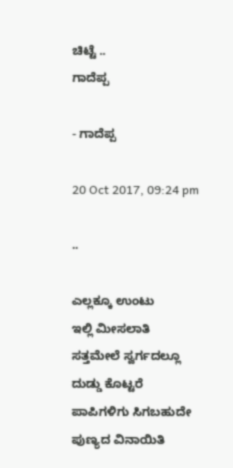ಚಿಟ್ಟೆ ..
ಗಾದೆಪ್ಪ

- ಗಾದೆಪ್ಪ

20 Oct 2017, 09:24 pm

..

ಎಲ್ಲಕ್ಕೂ ಉಂಟು
ಇಲ್ಲಿ ಮೀಸಲಾತಿ
ಸತ್ತಮೇಲೆ ಸ್ವರ್ಗದಲ್ಲೂ
ದುಡ್ಡು ಕೊಟ್ಟರೆ
ಪಾಪಿಗಳಿಗು ಸಿಗಬಹುದೇ
ಪುಣ್ಯದ ವಿನಾಯಿತಿ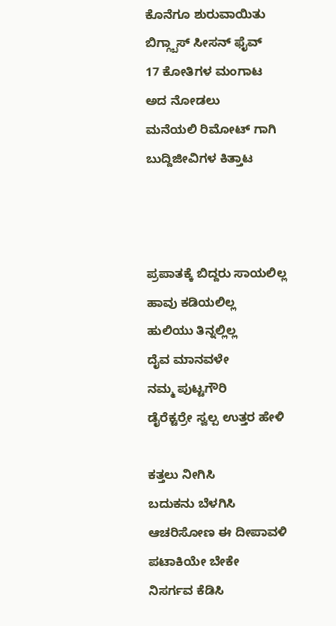ಕೊನೆಗೂ ಶುರುವಾಯಿತು
ಬಿಗ್ಗ್ಬಾಸ್ ಸೀಸನ್ ಫೈವ್
17 ಕೋತಿಗಳ ಮಂಗಾಟ
ಅದ ನೋಡಲು
ಮನೆಯಲಿ ರಿಮೋಟ್ ಗಾಗಿ
ಬುದ್ದಿಜೀವಿಗಳ ಕಿತ್ತಾಟ



ಪ್ರಪಾತಕ್ಕೆ ಬಿದ್ದರು ಸಾಯಲಿಲ್ಲ
ಹಾವು ಕಡಿಯಲಿಲ್ಲ
ಹುಲಿಯು ತಿನ್ನಲ್ಲಿಲ್ಲ
ದೈವ ಮಾನವಳೇ
ನಮ್ಮ ಪುಟ್ಟಗೌರಿ
ಡೈರೆಕ್ಟರ್ರೇ ಸ್ವಲ್ಪ ಉತ್ತರ ಹೇಳಿ

ಕತ್ತಲು ನೀಗಿಸಿ
ಬದುಕನು ಬೆಳಗಿಸಿ
ಆಚರಿಸೋಣ ಈ ದೀಪಾವಳಿ
ಪಟಾಕಿಯೇ ಬೇಕೇ
ನಿಸರ್ಗವ ಕೆಡಿಸಿ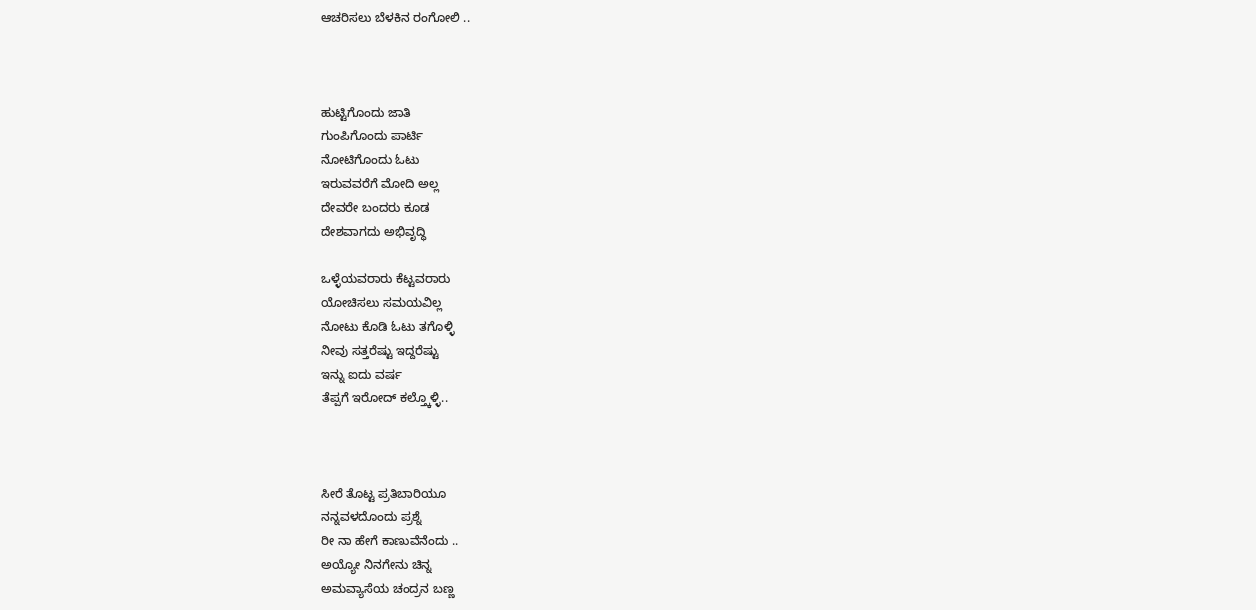ಆಚರಿಸಲು ಬೆಳಕಿನ ರಂಗೋಲಿ ..



ಹುಟ್ಟಿಗೊಂದು ಜಾತಿ
ಗುಂಪಿಗೊಂದು ಪಾರ್ಟಿ
ನೋಟಿಗೊಂದು ಓಟು
ಇರುವವರೆಗೆ ಮೋದಿ ಅಲ್ಲ
ದೇವರೇ ಬಂದರು ಕೂಡ
ದೇಶವಾಗದು ಅಭಿವೃದ್ಧಿ

ಒಳ್ಳೆಯವರಾರು ಕೆಟ್ಟವರಾರು
ಯೋಚಿಸಲು ಸಮಯವಿಲ್ಲ
ನೋಟು ಕೊಡಿ ಓಟು ತಗೊಳ್ಳಿ
ನೀವು ಸತ್ತರೆಷ್ಟು ಇದ್ದರೆಷ್ಟು
ಇನ್ನು ಐದು ವರ್ಷ
ತೆಪ್ಪಗೆ ಇರೋದ್ ಕಲ್ತ್ಕೊಳ್ಳಿ..



ಸೀರೆ ತೊಟ್ಟ ಪ್ರತಿಬಾರಿಯೂ
ನನ್ನವಳದೊಂದು ಪ್ರಶ್ನೆ
ರೀ ನಾ ಹೇಗೆ ಕಾಣುವೆನೆಂದು ..
ಅಯ್ಯೋ ನಿನಗೇನು ಚಿನ್ನ
ಅಮವ್ಯಾಸೆಯ ಚಂದ್ರನ ಬಣ್ಣ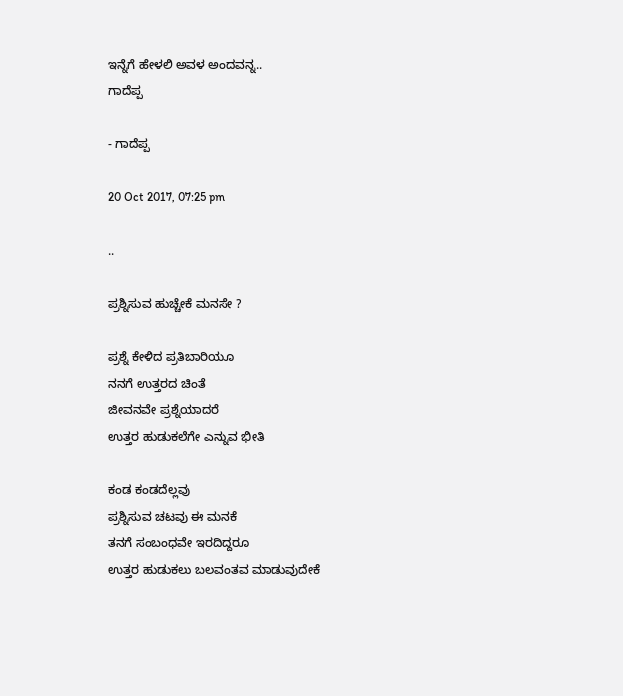ಇನ್ನೆಗೆ ಹೇಳಲಿ ಅವಳ ಅಂದವನ್ನ..
ಗಾದೆಪ್ಪ

- ಗಾದೆಪ್ಪ

20 Oct 2017, 07:25 pm

..

ಪ್ರಶ್ನಿಸುವ ಹುಚ್ಚೇಕೆ ಮನಸೇ ?

ಪ್ರಶ್ನೆ ಕೇಳಿದ ಪ್ರತಿಬಾರಿಯೂ
ನನಗೆ ಉತ್ತರದ ಚಿಂತೆ
ಜೀವನವೇ ಪ್ರಶ್ನೆಯಾದರೆ
ಉತ್ತರ ಹುಡುಕಲೆಗೇ ಎನ್ನುವ ಭೀತಿ

ಕಂಡ ಕಂಡದೆಲ್ಲವು
ಪ್ರಶ್ನಿಸುವ ಚಟವು ಈ ಮನಕೆ
ತನಗೆ ಸಂಬಂಧವೇ ಇರದಿದ್ದರೂ
ಉತ್ತರ ಹುಡುಕಲು ಬಲವಂತವ ಮಾಡುವುದೇಕೆ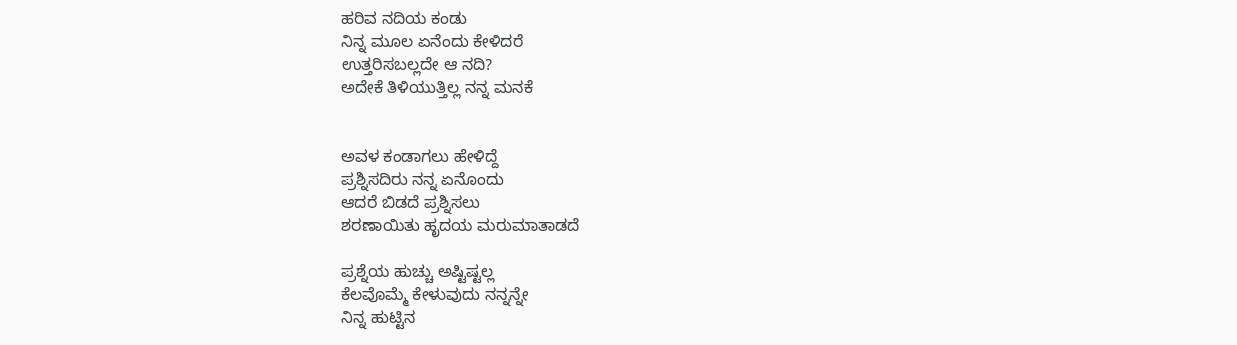ಹರಿವ ನದಿಯ ಕಂಡು
ನಿನ್ನ ಮೂಲ ಏನೆಂದು ಕೇಳಿದರೆ
ಉತ್ತರಿಸಬಲ್ಲದೇ ಆ ನದಿ?
ಅದೇಕೆ ತಿಳಿಯುತ್ತಿಲ್ಲ ನನ್ನ ಮನಕೆ


ಅವಳ ಕಂಡಾಗಲು ಹೇಳಿದ್ದೆ
ಪ್ರಶ್ನಿಸದಿರು ನನ್ನ ಏನೊಂದು
ಆದರೆ ಬಿಡದೆ ಪ್ರಶ್ನಿಸಲು
ಶರಣಾಯಿತು ಹೃದಯ ಮರುಮಾತಾಡದೆ

ಪ್ರಶ್ನೆಯ ಹುಚ್ಚು ಅಷ್ಟಿಷ್ಟಲ್ಲ
ಕೆಲವೊಮ್ಮೆ ಕೇಳುವುದು ನನ್ನನ್ನೇ
ನಿನ್ನ ಹುಟ್ಟಿನ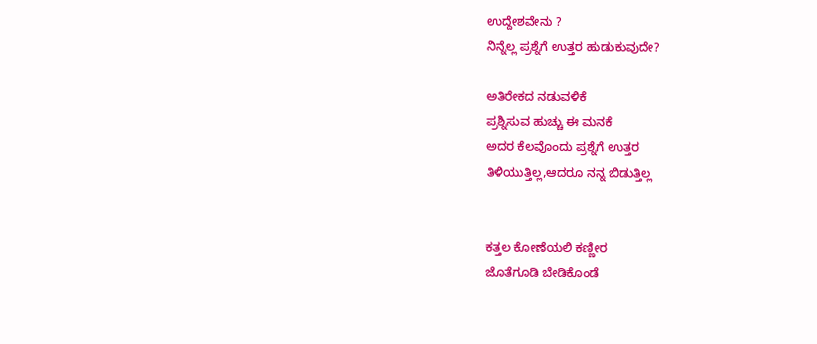ಉದ್ದೇಶವೇನು ?
ನಿನ್ನೆಲ್ಲ ಪ್ರಶ್ನೆಗೆ ಉತ್ತರ ಹುಡುಕುವುದೇ?

ಅತಿರೇಕದ ನಡುವಳಿಕೆ
ಪ್ರಶ್ನಿಸುವ ಹುಚ್ಚು ಈ ಮನಕೆ
ಅದರ ಕೆಲವೊಂದು ಪ್ರಶ್ನೆಗೆ ಉತ್ತರ
ತಿಳಿಯುತ್ತಿಲ್ಲ,ಆದರೂ ನನ್ನ ಬಿಡುತ್ತಿಲ್ಲ


ಕತ್ತಲ ಕೋಣೆಯಲಿ ಕಣ್ಣೀರ
ಜೊತೆಗೂಡಿ ಬೇಡಿಕೊಂಡೆ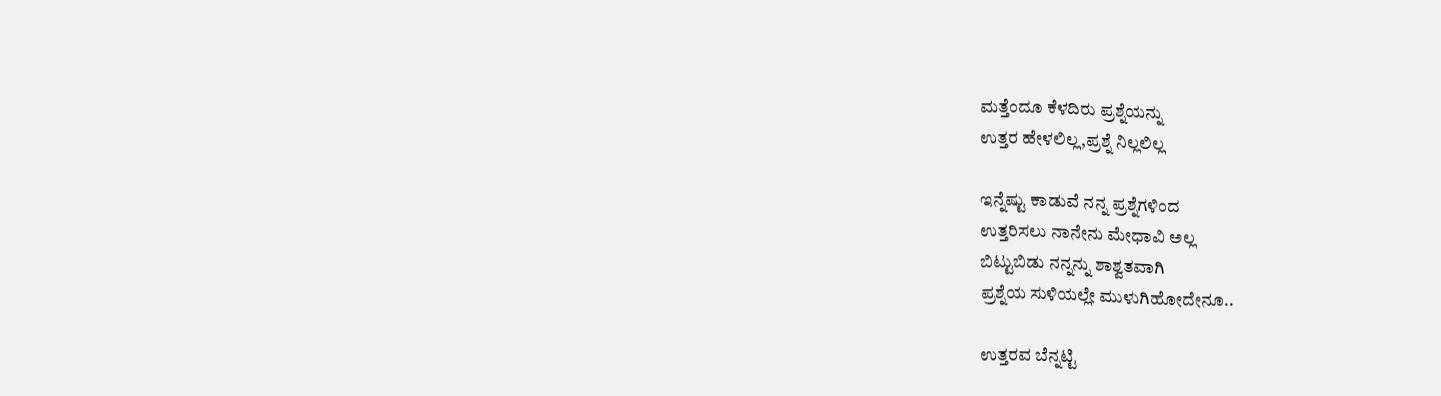ಮತ್ತೆಂದೂ ಕೆಳದಿರು ಪ್ರಶ್ನೆಯನ್ನು
ಉತ್ತರ ಹೇಳಲಿಲ್ಲ,ಪ್ರಶ್ನೆ ನಿಲ್ಲಲಿಲ್ಲ

ಇನ್ನೆಷ್ಟು ಕಾಡುವೆ ನನ್ನ ಪ್ರಶ್ನೆಗಳಿಂದ
ಉತ್ತರಿಸಲು ನಾನೇನು ಮೇಧಾವಿ ಅಲ್ಲ
ಬಿಟ್ಟುಬಿಡು ನನ್ನನ್ನು ಶಾಶ್ವತವಾಗಿ
ಪ್ರಶ್ನೆಯ ಸುಳಿಯಲ್ಲೇ ಮುಳುಗಿಹೋದೇನೂ..

ಉತ್ತರವ ಬೆನ್ನಟ್ಟಿ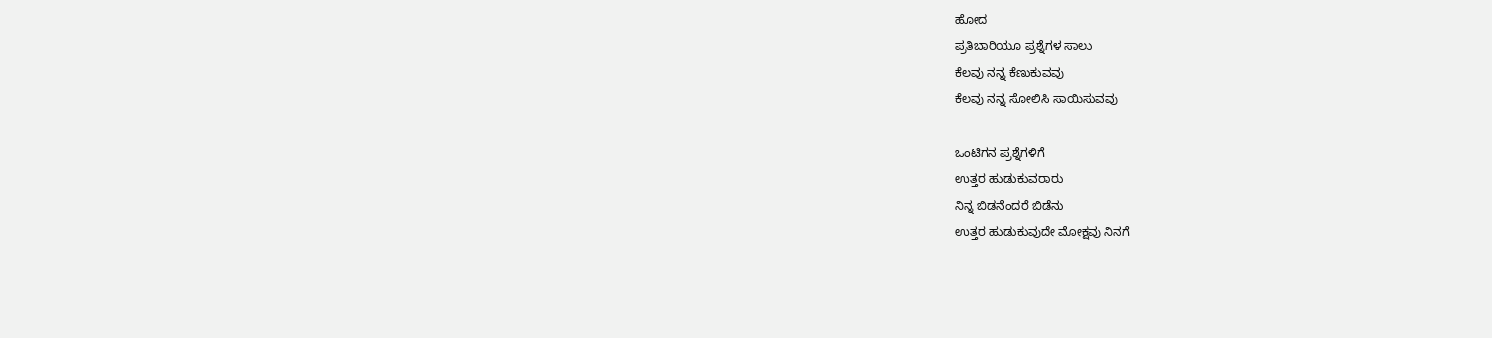ಹೋದ
ಪ್ರತಿಬಾರಿಯೂ ಪ್ರಶ್ನೆಗಳ ಸಾಲು
ಕೆಲವು ನನ್ನ ಕೆಣುಕುವವು
ಕೆಲವು ನನ್ನ ಸೋಲಿಸಿ ಸಾಯಿಸುವವು

ಒಂಟಿಗನ ಪ್ರಶ್ನೆಗಳಿಗೆ
ಉತ್ತರ ಹುಡುಕುವರಾರು
ನಿನ್ನ ಬಿಡನೆಂದರೆ ಬಿಡೆನು
ಉತ್ತರ ಹುಡುಕುವುದೇ ಮೋಕ್ಷವು ನಿನಗೆ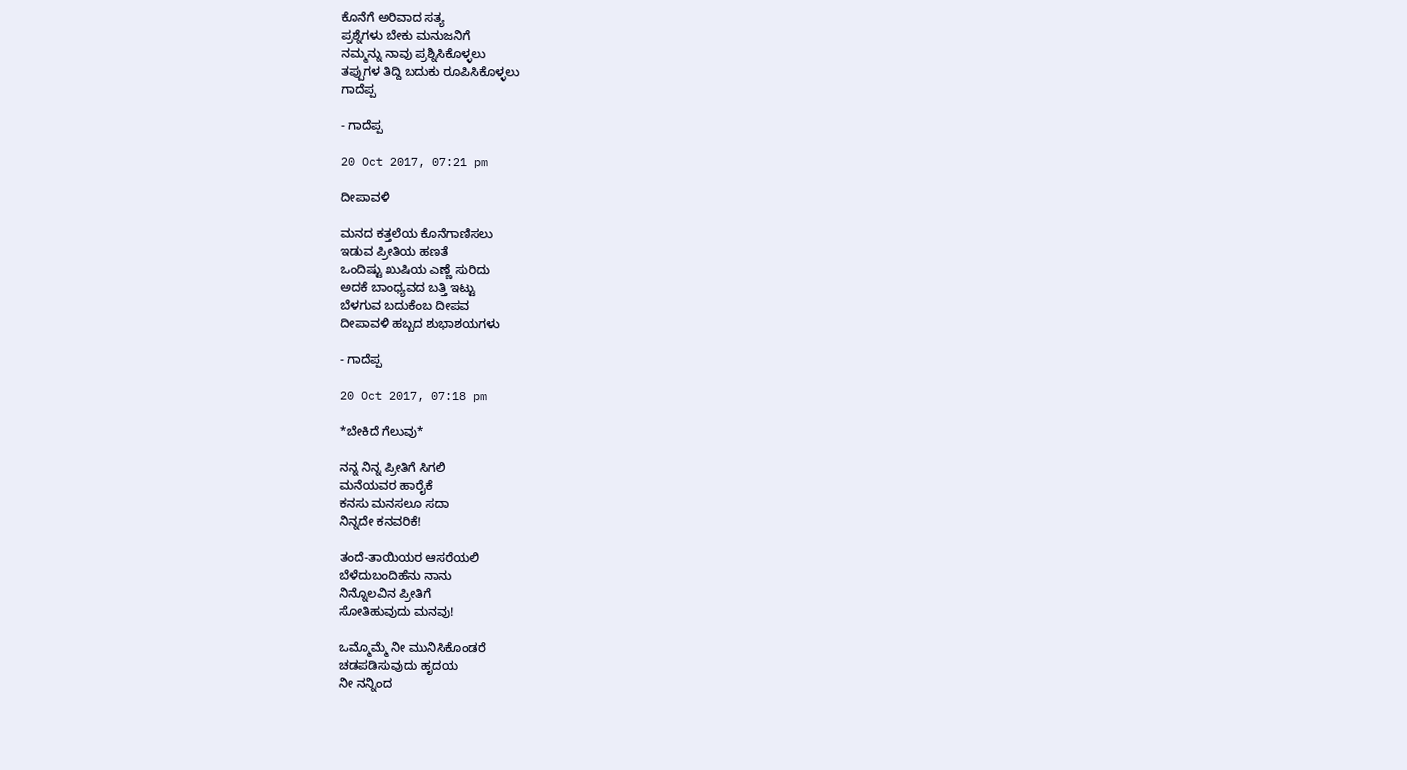ಕೊನೆಗೆ ಅರಿವಾದ ಸತ್ಯ
ಪ್ರಶ್ನೆಗಳು ಬೇಕು ಮನುಜನಿಗೆ
ನಮ್ಮನ್ನು ನಾವು ಪ್ರಶ್ನಿಸಿಕೊಳ್ಳಲು
ತಪ್ಪುಗಳ ತಿದ್ದಿ ಬದುಕು ರೂಪಿಸಿಕೊಳ್ಳಲು
ಗಾದೆಪ್ಪ

- ಗಾದೆಪ್ಪ

20 Oct 2017, 07:21 pm

ದೀಪಾವಳಿ

ಮನದ ಕತ್ತಲೆಯ ಕೊನೆಗಾಣಿಸಲು
ಇಡುವ ಪ್ರೀತಿಯ ಹಣತೆ
ಒಂದಿಷ್ಟು ಖುಷಿಯ ಎಣ್ಣೆ ಸುರಿದು
ಅದಕೆ ಬಾಂಧ್ಯವದ ಬತ್ತಿ ಇಟ್ಟು
ಬೆಳಗುವ ಬದುಕೆಂಬ ದೀಪವ
ದೀಪಾವಳಿ ಹಬ್ಬದ ಶುಭಾಶಯಗಳು

- ಗಾದೆಪ್ಪ

20 Oct 2017, 07:18 pm

*ಬೇಕಿದೆ ಗೆಲುವು*

ನನ್ನ ನಿನ್ನ ಪ್ರೀತಿಗೆ ಸಿಗಲಿ
ಮನೆಯವರ ಹಾರೈಕೆ
ಕನಸು ಮನಸಲೂ ಸದಾ
ನಿನ್ನದೇ ಕನವರಿಕೆ!

ತಂದೆ-ತಾಯಿಯರ ಆಸರೆಯಲಿ
ಬೆಳೆದುಬಂದಿಹೆನು ನಾನು
ನಿನ್ನೊಲವಿನ ಪ್ರೀತಿಗೆ
ಸೋತಿಹುವುದು ಮನವು!

ಒಮ್ಮೊಮ್ಮೆ ನೀ ಮುನಿಸಿಕೊಂಡರೆ
ಚಡಪಡಿಸುವುದು ಹೃದಯ
ನೀ ನನ್ನಿಂದ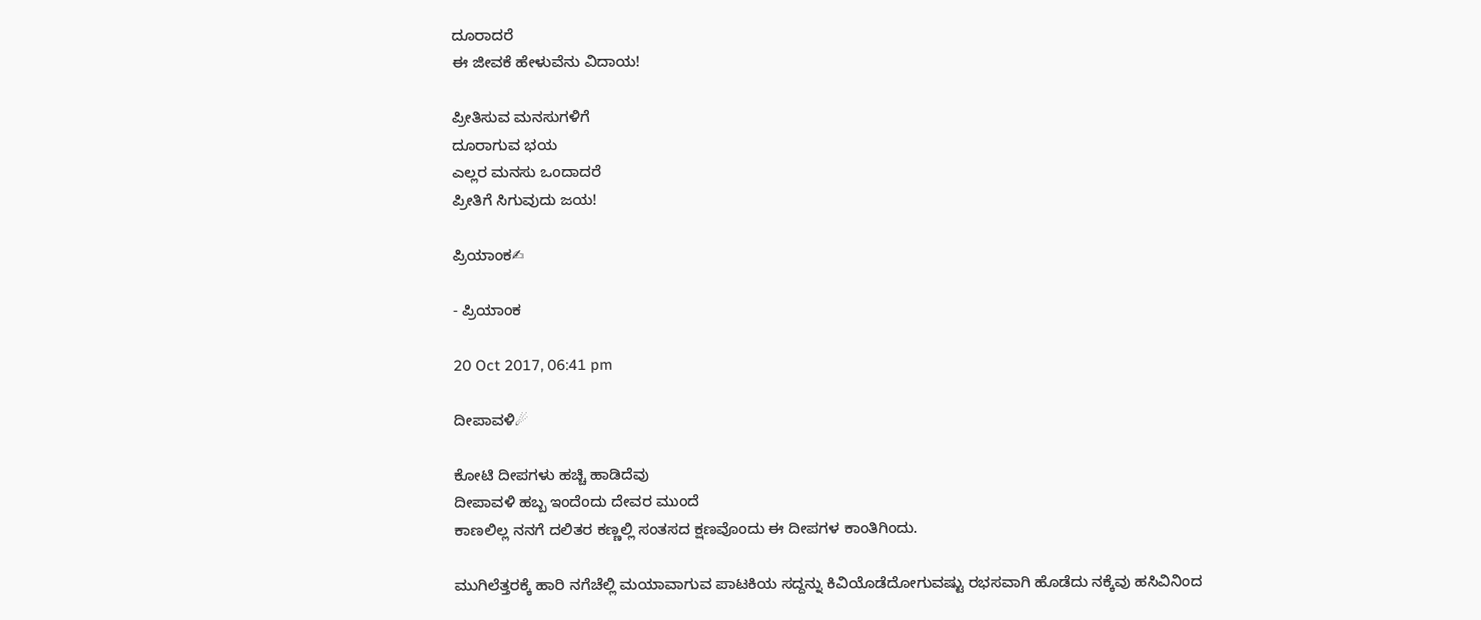ದೂರಾದರೆ
ಈ ಜೀವಕೆ ಹೇಳುವೆನು ವಿದಾಯ!

ಪ್ರೀತಿಸುವ ಮನಸುಗಳಿಗೆ
ದೂರಾಗುವ ಭಯ
ಎಲ್ಲರ ಮನಸು ಒಂದಾದರೆ
ಪ್ರೀತಿಗೆ ಸಿಗುವುದು ಜಯ!

ಪ್ರಿಯಾಂಕ✍

- ಪ್ರಿಯಾಂಕ

20 Oct 2017, 06:41 pm

ದೀಪಾವಳಿ☄

ಕೋಟಿ ದೀಪಗಳು ಹಚ್ಚಿ ಹಾಡಿದೆವು
ದೀಪಾವಳಿ ಹಬ್ಬ ಇಂದೆಂದು ದೇವರ ಮುಂದೆ
ಕಾಣಲಿಲ್ಲ ನನಗೆ ದಲಿತರ ಕಣ್ಣಲ್ಲಿ ಸಂತಸದ ಕ್ಷಣವೊಂದು ಈ ದೀಪಗಳ ಕಾಂತಿಗಿಂದು.

ಮುಗಿಲೆತ್ತರಕ್ಕೆ ಹಾರಿ ನಗೆಚೆಲ್ಲಿ ಮಯಾವಾಗುವ ಪಾಟಕಿಯ ಸದ್ದನ್ನು ಕಿವಿಯೊಡೆದೋಗುವಷ್ಟು ರಭಸವಾಗಿ ಹೊಡೆದು ನಕ್ಕೆವು ಹಸಿವಿನಿಂದ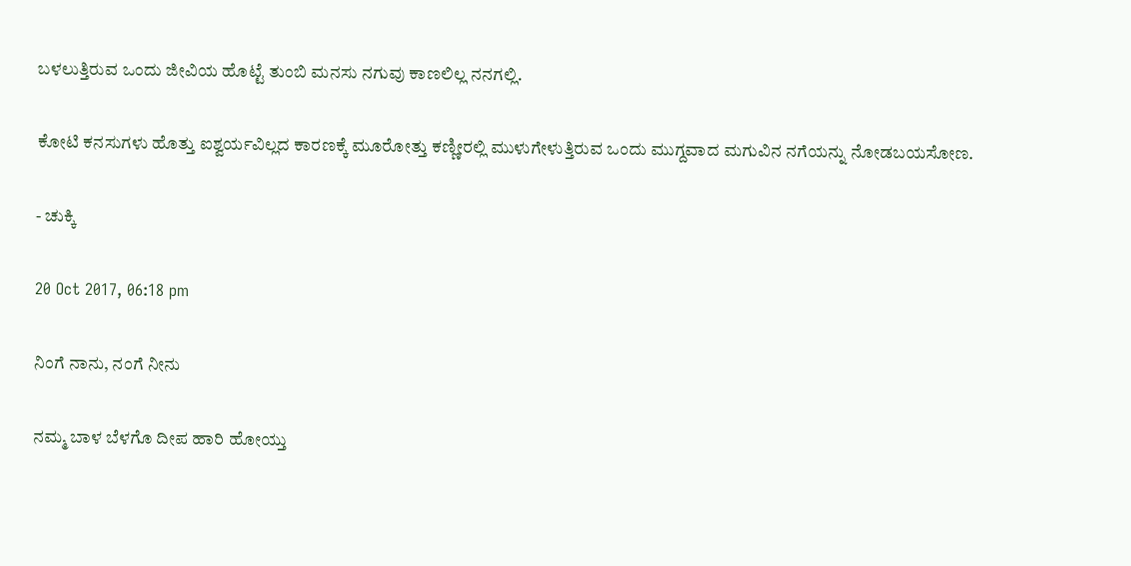ಬಳಲುತ್ತಿರುವ ಒಂದು ಜೀವಿಯ ಹೊಟ್ಟೆ ತುಂಬಿ ಮನಸು ನಗುವು ಕಾಣಲಿಲ್ಲ ನನಗಲ್ಲಿ.

ಕೋಟಿ ಕನಸುಗಳು ಹೊತ್ತು ಐಶ್ವರ್ಯವಿಲ್ಲದ ಕಾರಣಕ್ಕೆ ಮೂರೋತ್ತು ಕಣ್ಣೀರಲ್ಲಿ ಮುಳುಗೇಳುತ್ತಿರುವ ಒಂದು ಮುಗ್ದವಾದ ಮಗುವಿನ ನಗೆಯನ್ನು ನೋಡಬಯಸೋಣ.

- ಚುಕ್ಕಿ

20 Oct 2017, 06:18 pm

ನಿಂಗೆ ನಾನು, ನಂಗೆ‌ ನೀನು

ನಮ್ಮ ಬಾಳ ಬೆಳಗೊ ದೀಪ ಹಾರಿ ಹೋಯ್ತು‌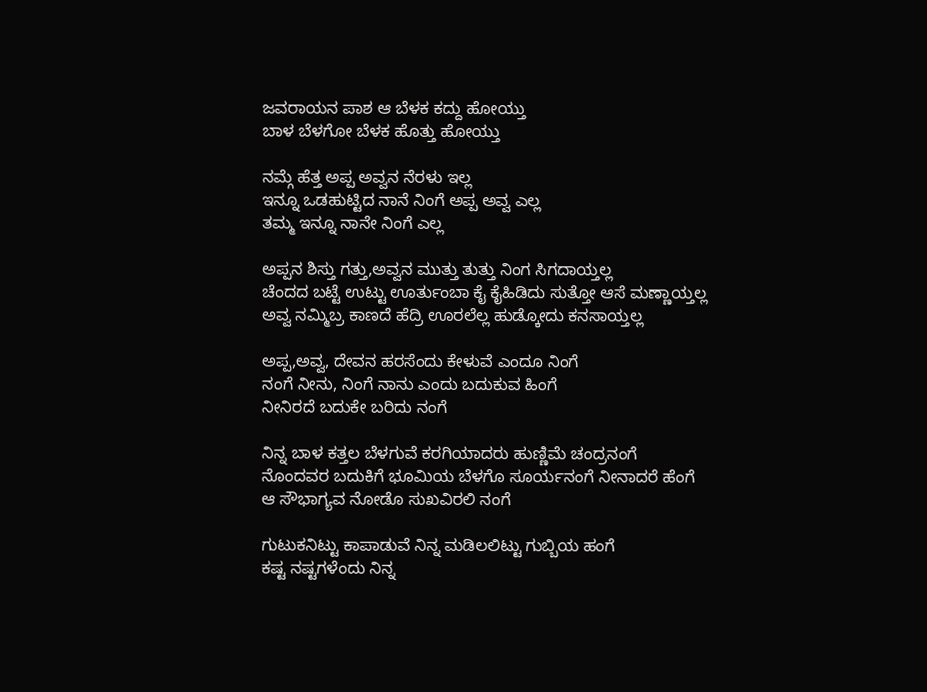ಜವರಾಯನ ಪಾಶ ಆ ಬೆಳಕ ಕದ್ದು ಹೋಯ್ತು
ಬಾಳ‌ ಬೆಳಗೋ ಬೆಳಕ‌ ಹೊತ್ತು ಹೋಯ್ತು

ನಮ್ಗೆ ಹೆತ್ತ ಅಪ್ಪ ಅವ್ವನ ನೆರಳು ಇಲ್ಲ
ಇನ್ನೂ ಒಡಹುಟ್ಟಿದ ನಾನೆ ನಿಂಗೆ ಅಪ್ಪ ಅವ್ವ ಎಲ್ಲ
ತಮ್ಮ ಇನ್ನೂ ನಾನೇ ನಿಂಗೆ ಎಲ್ಲ

ಅಪ್ಪನ ಶಿಸ್ತು ಗತ್ತು,ಅವ್ವನ ಮುತ್ತು ತುತ್ತು ನಿಂಗ ಸಿಗದಾಯ್ತಲ್ಲ
ಚೆಂದದ ಬಟ್ಟೆ ಉಟ್ಟು‌ ಊರ್ತುಂಬಾ ಕೈ ಕೈ‌ಹಿಡಿದು ಸುತ್ತೋ ಆಸೆ ಮಣ್ಣಾಯ್ತಲ್ಲ
ಅವ್ವ ನಮ್ಮಿಬ್ರ ಕಾಣದೆ ಹೆದ್ರಿ ಊರಲೆಲ್ಲ ಹುಡ್ಕೋದು ಕನಸಾಯ್ತಲ್ಲ

ಅಪ್ಪ,ಅವ್ವ‌, ದೇವನ‌ ಹರಸೆಂದು ಕೇಳುವೆ ಎಂದೂ ನಿಂಗೆ
ನಂಗೆ ನೀನು, ನಿಂಗೆ ನಾನು ಎಂದು ಬದುಕುವ ಹಿಂಗೆ
ನೀನಿರದೆ ಬದುಕೇ ಬರಿದು ನಂಗೆ

ನಿನ್ನ ಬಾಳ ಕತ್ತಲ ಬೆಳಗುವೆ ಕರಗಿಯಾದರು ಹುಣ್ಣಿಮೆ ಚಂದ್ರನಂಗೆ
ನೊಂದವರ ಬದುಕಿಗೆ ಭೂಮಿಯ ಬೆಳಗೊ ಸೂರ್ಯನಂಗೆ ನೀನಾದರೆ ಹೆಂಗೆ
ಆ ಸೌಭಾಗ್ಯವ ನೋಡೊ ಸುಖವಿರಲಿ ನಂಗೆ

ಗುಟುಕನಿಟ್ಟು ಕಾಪಾಡುವೆ ನಿನ್ನ ಮಡಿಲಲಿಟ್ಟು ಗುಬ್ಬಿಯ ಹಂಗೆ
ಕಷ್ಟ ನಷ್ಟಗಳೆಂದು ನಿನ್ನ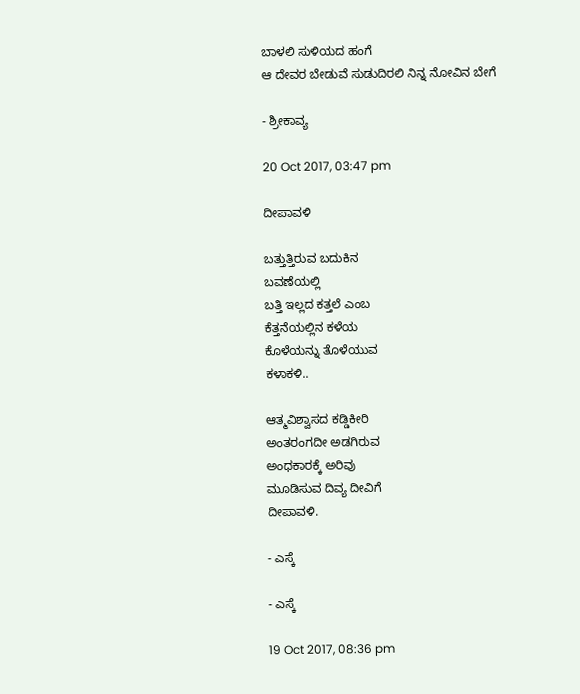ಬಾಳಲಿ ಸುಳಿಯದ ಹಂಗೆ
ಆ ದೇವರ ಬೇಡುವೆ ಸುಡುದಿರಲಿ ನಿನ್ನ ನೋವಿನ ಬೇಗೆ

- ಶ್ರೀಕಾವ್ಯ

20 Oct 2017, 03:47 pm

ದೀಪಾವಳಿ

ಬತ್ತುತ್ತಿರುವ ಬದುಕಿನ
ಬವಣೆಯಲ್ಲಿ
ಬತ್ತಿ ಇಲ್ಲದ ಕತ್ತಲೆ ಎಂಬ
ಕೆತ್ತನೆಯಲ್ಲಿನ ಕಳೆಯ
ಕೊಳೆಯನ್ನು ತೊಳೆಯುವ
ಕಳಾಕಳಿ..

ಆತ್ಮವಿಶ್ವಾಸದ ಕಡ್ಡಿಕೀರಿ
ಅಂತರಂಗದೀ ಅಡಗಿರುವ
ಅಂಧಕಾರಕ್ಕೆ ಅರಿವು
ಮೂಡಿಸುವ ದಿವ್ಯ ದೀವಿಗೆ
ದೀಪಾವಳಿ.

- ಎಸ್ಕೆ

- ಎಸ್ಕೆ

19 Oct 2017, 08:36 pm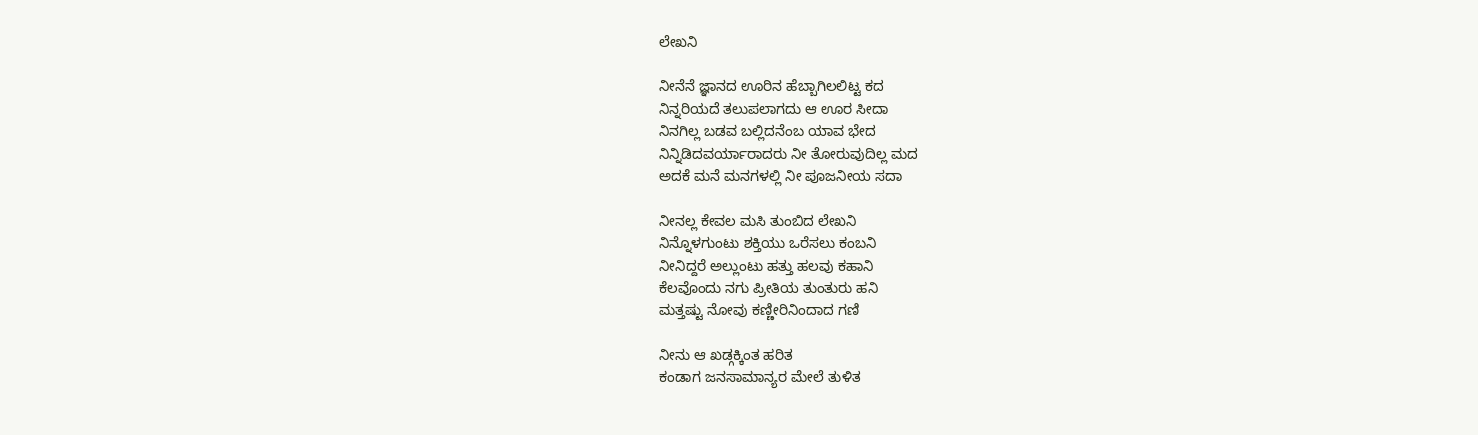ಲೇಖನಿ

ನೀನೆನೆ‌ ಜ್ಞಾನದ ಊರಿನ ಹೆಬ್ಬಾಗಿಲಲಿಟ್ಟ ಕದ
ನಿನ್ನರಿಯದೆ ತಲುಪಲಾಗದು ಆ ಊರ ಸೀದಾ
ನಿನಗಿಲ್ಲ ಬಡವ ಬಲ್ಲಿದನೆಂಬ ಯಾವ ಭೇದ
ನಿನ್ನಿಡಿದವರ್ಯಾರಾದರು ನೀ ತೋರುವುದಿಲ್ಲ ಮದ
ಅದಕೆ ಮನೆ ಮನಗಳಲ್ಲಿ ನೀ ಪೂಜನೀಯ ಸದಾ

ನೀನಲ್ಲ‌ ಕೇವಲ ಮಸಿ ತುಂಬಿದ ಲೇಖನಿ
ನಿನ್ನೊಳಗುಂಟು ಶಕ್ತಿಯು ಒರೆಸಲು ‌ಕಂಬನಿ
ನೀ‌ನಿದ್ದರೆ‌ ಅಲ್ಲುಂಟು ಹತ್ತು ಹಲವು ಕಹಾನಿ‌
ಕೆಲವೊಂದು ನಗು‌ ಪ್ರೀತಿಯ ತುಂತುರು‌ ಹನಿ
ಮತ್ತಷ್ಟು ನೋವು ಕಣ್ಣೀರಿನಿಂದಾದ ಗಣಿ‌

ನೀನು‌ ಆ‌‌ ಖಡ್ಗಕ್ಕಿಂತ ‌ಹರಿತ
ಕಂಡಾಗ ಜನಸಾಮಾನ್ಯರ ಮೇಲೆ‌‌ ತುಳಿತ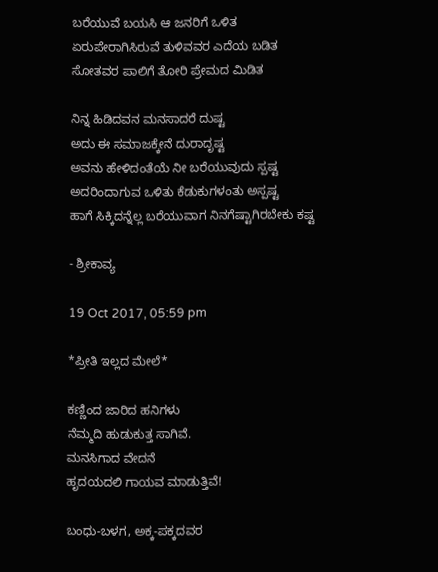ಬರೆಯುವೆ ಬಯಸಿ ಆ ಜನರಿಗೆ ಒಳಿತ
ಏರುಪೇರಾಗಿಸಿರುವೆ ತುಳಿವವರ ಎದೆಯ ಬಡಿತ
ಸೋತವರ ಪಾಲಿಗೆ ತೋರಿ ಪ್ರೇಮದ ಮಿಡಿತ‌

ನಿನ್ನ ಹಿಡಿದವನ ಮನಸಾದರೆ ದುಷ್ಟ
ಅದು ಈ ಸಮಾಜಕ್ಕೇನೆ ದುರಾದೃಷ್ಟ
ಅವನು‌ ಹೇಳಿದಂತೆಯೆ ‌ನೀ ಬರೆಯುವುದು ಸ್ಪಷ್ಟ
ಅದರಿಂದಾಗುವ ‌ಒಳಿತು ಕೆಡುಕುಗಳಂತು ಅಸ್ಪಷ್ಟ
ಹಾಗೆ ಸಿಕ್ಕಿದನ್ನೆಲ್ಲ ಬರೆಯುವಾಗ ನಿನಗೆಷ್ಟಾಗಿರಬೇಕು ಕಷ್ಟ

- ಶ್ರೀಕಾವ್ಯ

19 Oct 2017, 05:59 pm

*ಪ್ರೀತಿ ಇಲ್ಲದ ಮೇಲೆ*

ಕಣ್ಣಿಂದ ಜಾರಿದ ಹನಿಗಳು
ನೆಮ್ಮದಿ ಹುಡುಕುತ್ತ ಸಾಗಿವೆ.
ಮನಸಿಗಾದ ವೇದನೆ
ಹೃದಯದಲಿ ಗಾಯವ ಮಾಡುತ್ತಿವೆ!

ಬಂಧು-ಬಳಗ, ಅಕ್ಕ-ಪಕ್ಕದವರ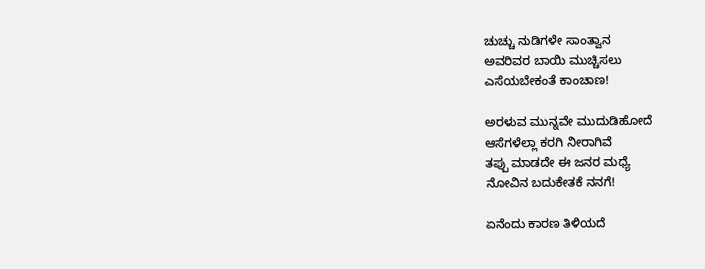ಚುಚ್ಚು ನುಡಿಗಳೇ ಸಾಂತ್ವಾನ
ಅವರಿವರ ಬಾಯಿ ಮುಚ್ಚಿಸಲು
ಎಸೆಯಬೇಕಂತೆ ಕಾಂಚಾಣ!

ಅರಳುವ ಮುನ್ನವೇ ಮುದುಡಿಹೋದೆ
ಆಸೆಗಳೆಲ್ಲಾ ಕರಗಿ ನೀರಾಗಿವೆ
ತಪ್ಪು ಮಾಡದೇ ಈ ಜನರ ಮಧ್ಯೆ
ನೋವಿನ ಬದುಕೇತಕೆ ನನಗೆ!

ಏನೆಂದು ಕಾರಣ ತಿಳಿಯದೆ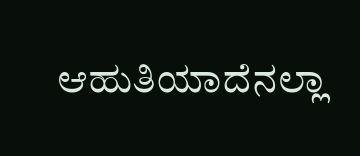ಆಹುತಿಯಾದೆನಲ್ಲಾ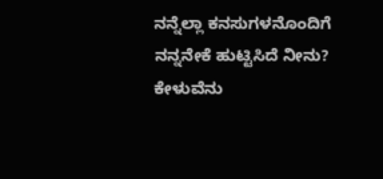ನನ್ನೆಲ್ಲಾ ಕನಸುಗಳನೊಂದಿಗೆ
ನನ್ನನೇಕೆ ಹುಟ್ಟಿಸಿದೆ ನೀನು?
ಕೇಳುವೆನು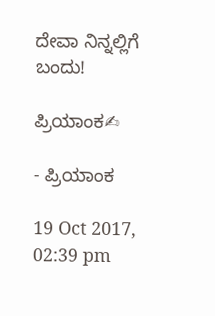ದೇವಾ ನಿನ್ನಲ್ಲಿಗೆ ಬಂದು!

ಪ್ರಿಯಾಂಕ✍

- ಪ್ರಿಯಾಂಕ

19 Oct 2017, 02:39 pm